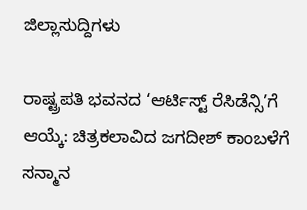ಜಿಲ್ಲಾಸುದ್ದಿಗಳು

ರಾಷ್ಟ್ರಪತಿ ಭವನದ ‘ಆರ್ಟಿಸ್ಟ್ ರೆಸಿಡೆನ್ಸಿ’ಗೆ ಆಯ್ಕೆ: ಚಿತ್ರಕಲಾವಿದ ಜಗದೀಶ್ ಕಾಂಬಳೆಗೆ ಸನ್ಮಾನ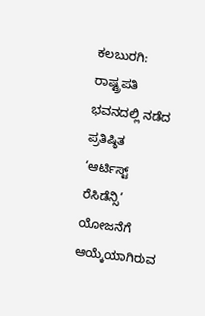ಕಲಬುರಗಿ: ರಾಷ್ಟ್ರಪತಿ ಭವನದಲ್ಲಿ ನಡೆದ ಪ್ರತಿಷ್ಠಿತ ‘ಆರ್ಟಿಸ್ಟ್ ರೆಸಿಡೆನ್ಸಿ’ ಯೋಜನೆಗೆ ಆಯ್ಕೆಯಾಗಿರುವ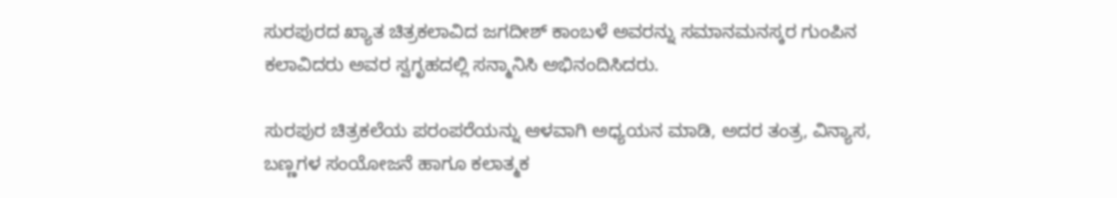ಸುರಪುರದ ಖ್ಯಾತ ಚಿತ್ರಕಲಾವಿದ ಜಗದೀಶ್ ಕಾಂಬಳೆ ಅವರನ್ನು ಸಮಾನಮನಸ್ಕರ ಗುಂಪಿನ ಕಲಾವಿದರು ಅವರ ಸ್ವಗೃಹದಲ್ಲಿ ಸನ್ಮಾನಿಸಿ ಅಭಿನಂದಿಸಿದರು.

ಸುರಪುರ ಚಿತ್ರಕಲೆಯ ಪರಂಪರೆಯನ್ನು ಆಳವಾಗಿ ಅಧ್ಯಯನ ಮಾಡಿ, ಅದರ ತಂತ್ರ, ವಿನ್ಯಾಸ, ಬಣ್ಣಗಳ ಸಂಯೋಜನೆ ಹಾಗೂ ಕಲಾತ್ಮಕ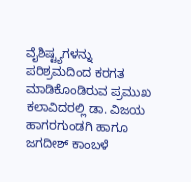ವೈಶಿಷ್ಟ್ಯಗಳನ್ನು ಪರಿಶ್ರಮದಿಂದ ಕರಗತ ಮಾಡಿಕೊಂಡಿರುವ ಪ್ರಮುಖ ಕಲಾವಿದರಲ್ಲಿ ಡಾ. ವಿಜಯ ಹಾಗರಗುಂಡಗಿ ಹಾಗೂ ಜಗದೀಶ್ ಕಾಂಬಳೆ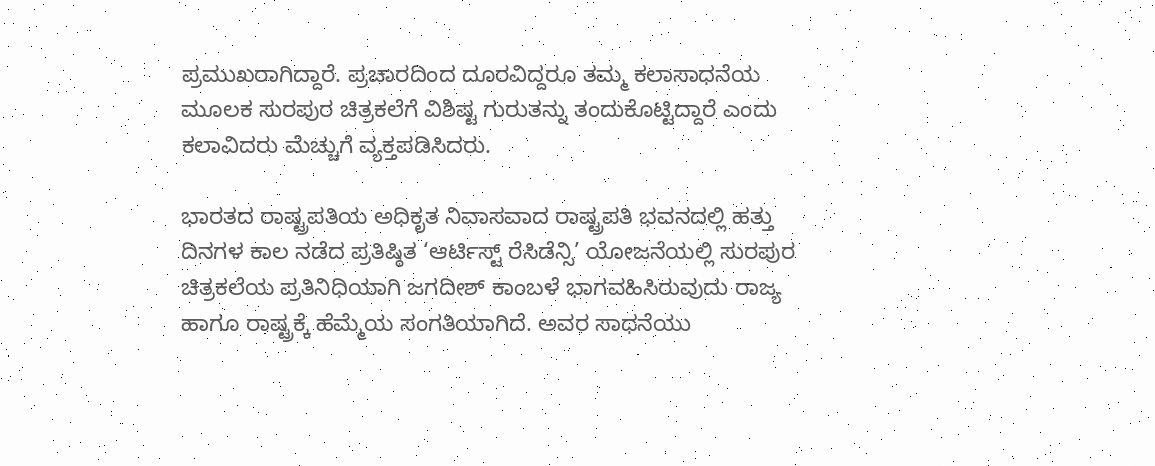ಪ್ರಮುಖರಾಗಿದ್ದಾರೆ. ಪ್ರಚಾರದಿಂದ ದೂರವಿದ್ದರೂ ತಮ್ಮ ಕಲಾಸಾಧನೆಯ ಮೂಲಕ ಸುರಪುರ ಚಿತ್ರಕಲೆಗೆ ವಿಶಿಷ್ಟ ಗುರುತನ್ನು ತಂದುಕೊಟ್ಟಿದ್ದಾರೆ ಎಂದು ಕಲಾವಿದರು ಮೆಚ್ಚುಗೆ ವ್ಯಕ್ತಪಡಿಸಿದರು.

ಭಾರತದ ರಾಷ್ಟ್ರಪತಿಯ ಅಧಿಕೃತ ನಿವಾಸವಾದ ರಾಷ್ಟ್ರಪತಿ ಭವನದಲ್ಲಿ ಹತ್ತು ದಿನಗಳ ಕಾಲ ನಡೆದ ಪ್ರತಿಷ್ಠಿತ ‘ಆರ್ಟಿಸ್ಟ್ ರೆಸಿಡೆನ್ಸಿ’ ಯೋಜನೆಯಲ್ಲಿ ಸುರಪುರ ಚಿತ್ರಕಲೆಯ ಪ್ರತಿನಿಧಿಯಾಗಿ ಜಗದೀಶ್ ಕಾಂಬಳೆ ಭಾಗವಹಿಸಿರುವುದು ರಾಜ್ಯ ಹಾಗೂ ರಾಷ್ಟ್ರಕ್ಕೆ ಹೆಮ್ಮೆಯ ಸಂಗತಿಯಾಗಿದೆ. ಅವರ ಸಾಧನೆಯು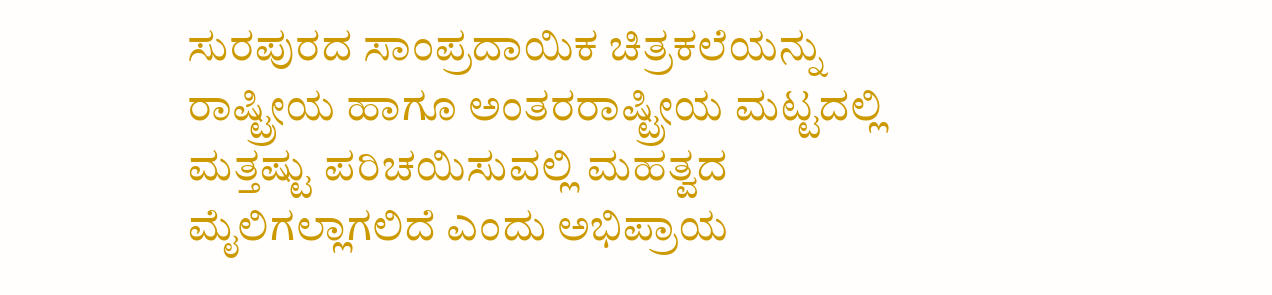ಸುರಪುರದ ಸಾಂಪ್ರದಾಯಿಕ ಚಿತ್ರಕಲೆಯನ್ನು ರಾಷ್ಟ್ರೀಯ ಹಾಗೂ ಅಂತರರಾಷ್ಟ್ರೀಯ ಮಟ್ಟದಲ್ಲಿ ಮತ್ತಷ್ಟು ಪರಿಚಯಿಸುವಲ್ಲಿ ಮಹತ್ವದ ಮೈಲಿಗಲ್ಲಾಗಲಿದೆ ಎಂದು ಅಭಿಪ್ರಾಯ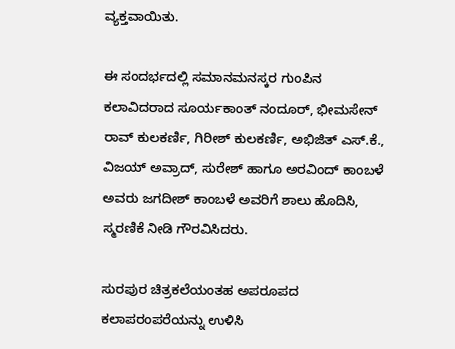ವ್ಯಕ್ತವಾಯಿತು.

ಈ ಸಂದರ್ಭದಲ್ಲಿ ಸಮಾನಮನಸ್ಕರ ಗುಂಪಿನ ಕಲಾವಿದರಾದ ಸೂರ್ಯಕಾಂತ್ ನಂದೂರ್, ಭೀಮಸೇನ್ ರಾವ್ ಕುಲಕರ್ಣಿ, ಗಿರೀಶ್ ಕುಲಕರ್ಣಿ, ಅಭಿಜಿತ್ ಎಸ್.ಕೆ., ವಿಜಯ್ ಅವ್ರಾದ್, ಸುರೇಶ್ ಹಾಗೂ ಅರವಿಂದ್ ಕಾಂಬಳೆ ಅವರು ಜಗದೀಶ್ ಕಾಂಬಳೆ ಅವರಿಗೆ ಶಾಲು ಹೊದಿಸಿ, ಸ್ಮರಣಿಕೆ ನೀಡಿ ಗೌರವಿಸಿದರು.

ಸುರಪುರ ಚಿತ್ರಕಲೆಯಂತಹ ಅಪರೂಪದ ಕಲಾಪರಂಪರೆಯನ್ನು ಉಳಿಸಿ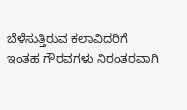ಬೆಳೆಸುತ್ತಿರುವ ಕಲಾವಿದರಿಗೆ ಇಂತಹ ಗೌರವಗಳು ನಿರಂತರವಾಗಿ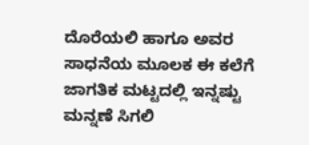ದೊರೆಯಲಿ ಹಾಗೂ ಅವರ ಸಾಧನೆಯ ಮೂಲಕ ಈ ಕಲೆಗೆ ಜಾಗತಿಕ ಮಟ್ಟದಲ್ಲಿ ಇನ್ನಷ್ಟು ಮನ್ನಣೆ ಸಿಗಲಿ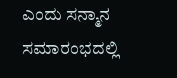ಎಂದು ಸನ್ಮಾನ ಸಮಾರಂಭದಲ್ಲಿ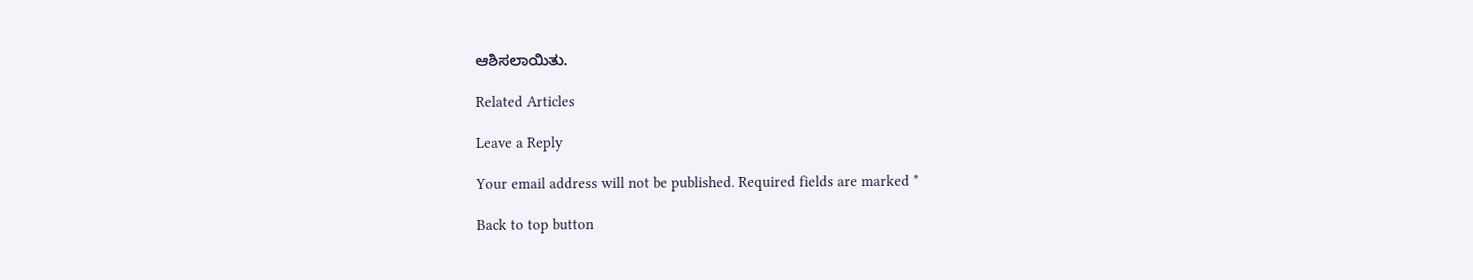ಆಶಿಸಲಾಯಿತು.

Related Articles

Leave a Reply

Your email address will not be published. Required fields are marked *

Back to top button